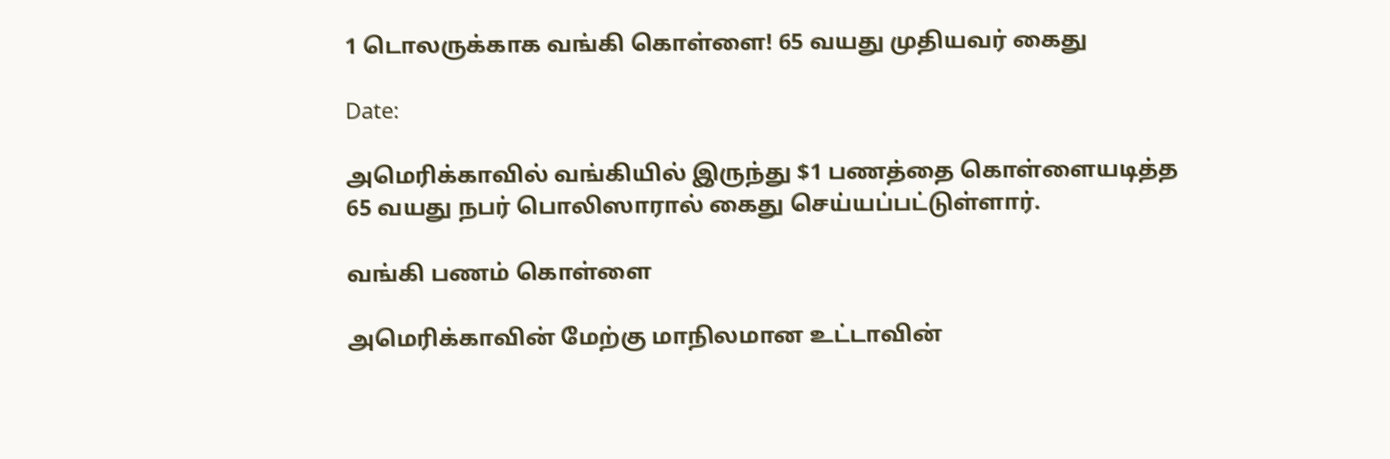1 டொலருக்காக வங்கி கொள்ளை! 65 வயது முதியவர் கைது

Date:

அமெரிக்காவில் வங்கியில் இருந்து $1 பணத்தை கொள்ளையடித்த 65 வயது நபர் பொலிஸாரால் கைது செய்யப்பட்டுள்ளார்.

வங்கி பணம் கொள்ளை

அமெரிக்காவின் மேற்கு மாநிலமான உட்டாவின்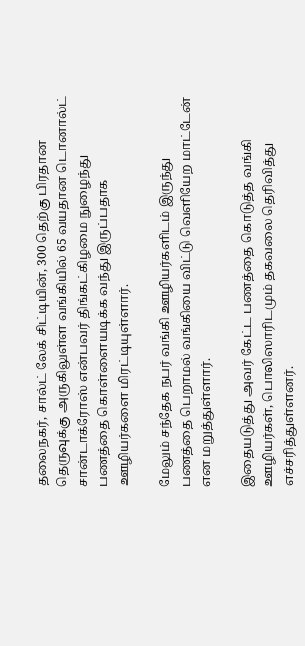தலைநகர், சால்ட் லேக் சிட்டியின், 300 தெற்கு பிரதான தெருவுக்கு அருகிலுள்ள வங்கியில் 65 வயதான டொனால்ட் சான்டாக்ரோஸ் என்பவர் திங்கட்கிழமை நுழைந்து பணத்தை கொள்ளையடிக்க வந்து இருப்பதாக ஊழியர்களை மிரட்டியுள்ளார்.

மேலும் சந்தேக நபர் வங்கி ஊழியர்களிடம் இருந்து பணத்தை பெறாமல் வங்கியை விட்டு வெளியேற மாட்டேன் என மறுத்துள்ளார்.

இதையடுத்து அவர் கேட்ட பணத்தை கொடுத்த வங்கி ஊழியர்கள், பொலிஸாரிடமும் தகவலை தெரிவித்து எச்சரித்துள்ளனர்.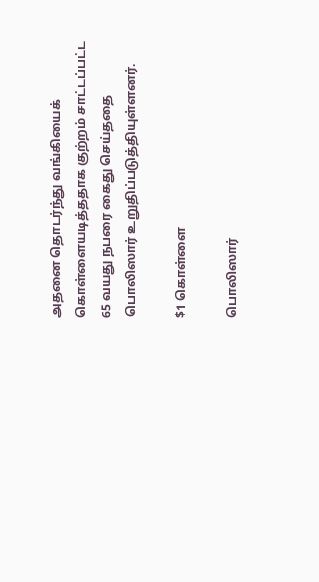அதனை தொடர்ந்து வங்கியைக் கொள்ளையடித்ததாக குற்றம் சாட்டப்பட்ட 65 வயது நபரை கைது செய்ததை பொலிஸார் உறுதிப்படுத்தியுள்ளனர்.

$1 கொள்ளை

பொலிஸார்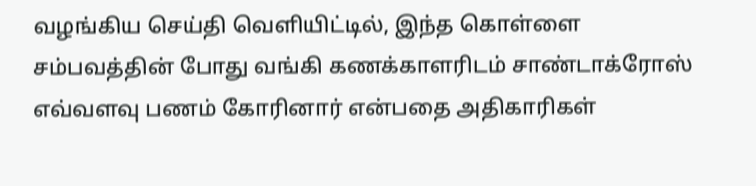வழங்கிய செய்தி வெளியிட்டில், இந்த கொள்ளை சம்பவத்தின் போது வங்கி கணக்காளரிடம் சாண்டாக்ரோஸ் எவ்வளவு பணம் கோரினார் என்பதை அதிகாரிகள்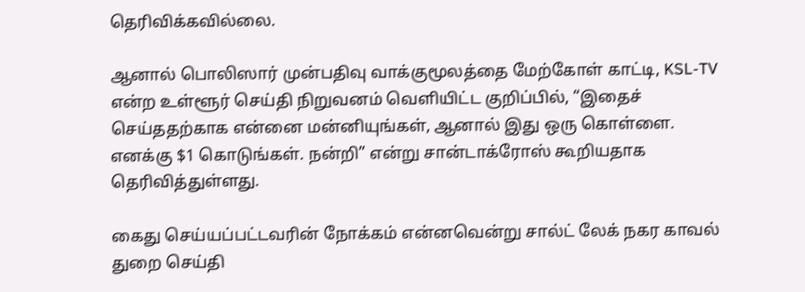தெரிவிக்கவில்லை.

ஆனால் பொலிஸார் முன்பதிவு வாக்குமூலத்தை மேற்கோள் காட்டி, KSL-TV என்ற உள்ளூர் செய்தி நிறுவனம் வெளியிட்ட குறிப்பில், “இதைச் செய்ததற்காக என்னை மன்னியுங்கள், ஆனால் இது ஒரு கொள்ளை. எனக்கு $1 கொடுங்கள். நன்றி” என்று சான்டாக்ரோஸ் கூறியதாக தெரிவித்துள்ளது.

கைது செய்யப்பட்டவரின் நோக்கம் என்னவென்று சால்ட் லேக் நகர காவல் துறை செய்தி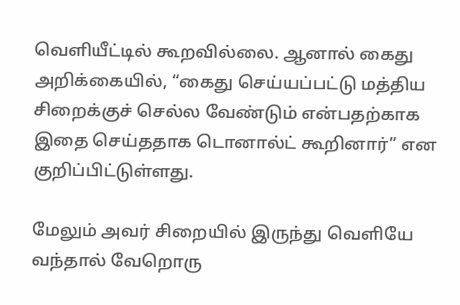வெளியீட்டில் கூறவில்லை. ஆனால் கைது அறிக்கையில், “கைது செய்யப்பட்டு மத்திய சிறைக்குச் செல்ல வேண்டும் என்பதற்காக இதை செய்ததாக டொனால்ட் கூறினார்” என குறிப்பிட்டுள்ளது.

மேலும் அவர் சிறையில் இருந்து வெளியே வந்தால் வேறொரு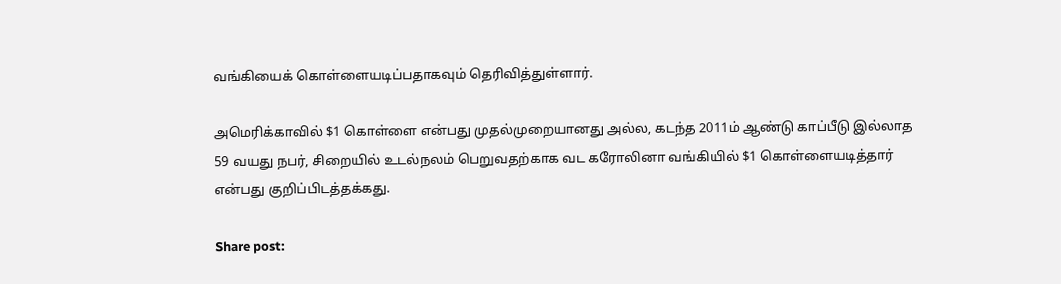வங்கியைக் கொள்ளையடிப்பதாகவும் தெரிவித்துள்ளார்.

அமெரிக்காவில் $1 கொள்ளை என்பது முதல்முறையானது அல்ல, கடந்த 2011ம் ஆண்டு காப்பீடு இல்லாத 59 வயது நபர், சிறையில் உடல்நலம் பெறுவதற்காக வட கரோலினா வங்கியில் $1 கொள்ளையடித்தார் என்பது குறிப்பிடத்தக்கது.

Share post: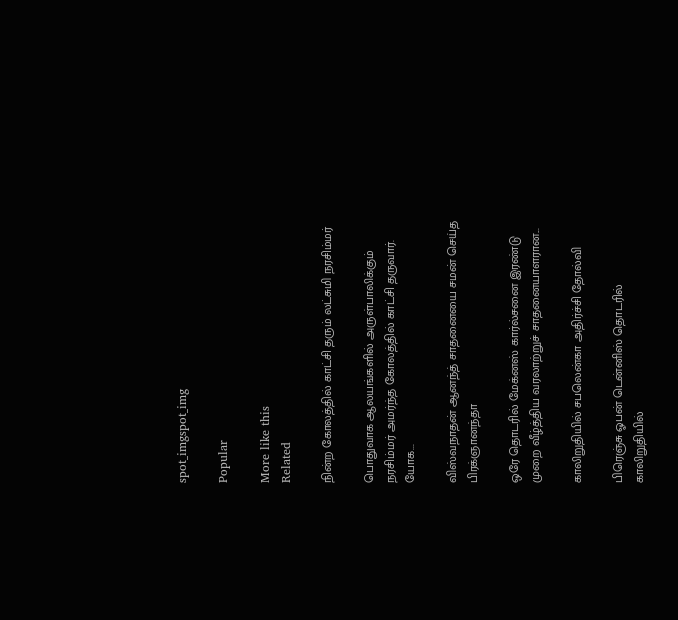spot_imgspot_img

Popular

More like this
Related

நின்ற கோலத்தில் காட்சி தரும் லட்சுமி நரசிம்மர்

பொதுவாக ஆலயங்களில் அருள்பாலிக்கும் நரசிம்மர் அமர்ந்த கோலத்தில் காட்சி தருவார். யோக...

விஸ்வநாதன் ஆனந்த் சாதனையை சமன் செய்த பிரக்ஞானந்தா

ஒரே தொடரில் மேக்னஸ் கார்ல்சனை இரண்டு முறை வீழ்த்திய வரலாற்றுச் சாதனையாளரான...

காலிறுதியில் சபலென்கா அதிர்ச்சி தோல்வி

பிரெஞ்சு ஓபன் டென்னிஸ் தொடரில் காலிறுதியில்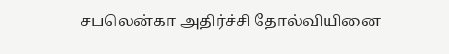சபலென்கா அதிர்ச்சி தோல்வியினை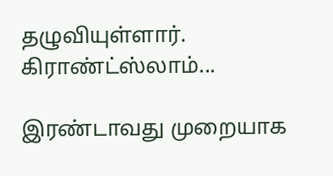தழுவியுள்ளார். கிராண்ட்ஸ்லாம்...

இரண்டாவது முறையாக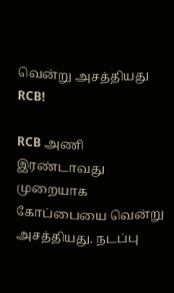வென்று அசத்தியது RCB!

RCB அணி இரண்டாவது முறையாக கோப்பையை வென்று அசத்தியது. நடப்பு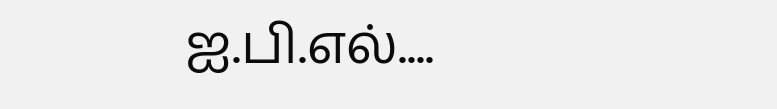ஐ.பி.எல்....